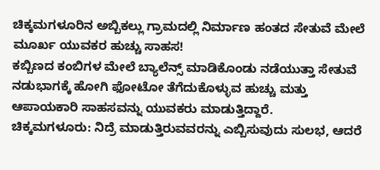ಚಿಕ್ಕಮಗಳೂರಿನ ಅಬ್ಬಿಕಲ್ಲು ಗ್ರಾಮದಲ್ಲಿ ನಿರ್ಮಾಣ ಹಂತದ ಸೇತುವೆ ಮೇಲೆ ಮೂರ್ಖ ಯುವಕರ ಹುಚ್ಚು ಸಾಹಸ!
ಕಬ್ಬಿಣದ ಕಂಬಿಗಳ ಮೇಲೆ ಬ್ಯಾಲೆನ್ಸ್ ಮಾಡಿಕೊಂಡು ನಡೆಯುತ್ತಾ ಸೇತುವೆ ನಡುಭಾಗಕ್ಕೆ ಹೋಗಿ ಫೋಟೋ ತೆಗೆದುಕೊಳ್ಳುವ ಹುಚ್ಚು ಮತ್ತು ಆಪಾಯಕಾರಿ ಸಾಹಸವನ್ನು ಯುವಕರು ಮಾಡುತ್ತಿದ್ದಾರೆ.
ಚಿಕ್ಕಮಗಳೂರು: ನಿದ್ರೆ ಮಾಡುತ್ತಿರುವವರನ್ನು ಎಬ್ಬಿಸುವುದು ಸುಲಭ, ಆದರೆ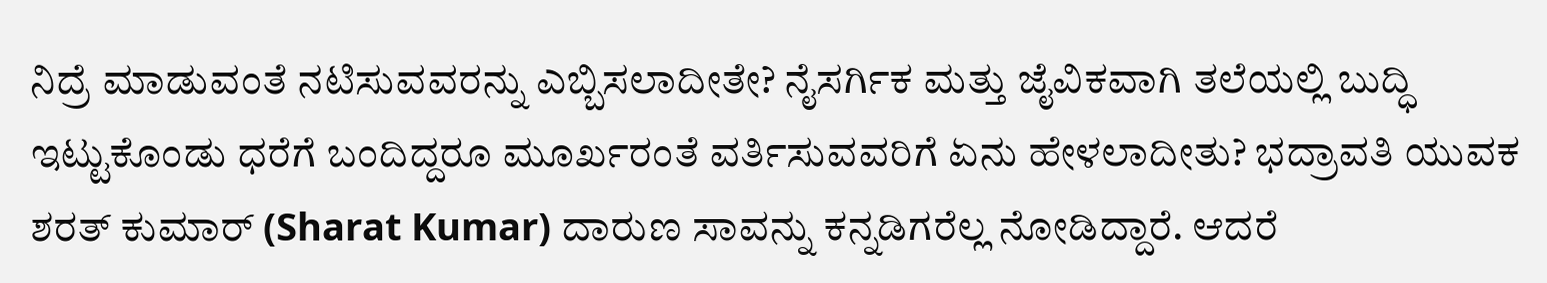ನಿದ್ರೆ ಮಾಡುವಂತೆ ನಟಿಸುವವರನ್ನು ಎಬ್ಬಿಸಲಾದೀತೇ? ನೈಸರ್ಗಿಕ ಮತ್ತು ಜೈವಿಕವಾಗಿ ತಲೆಯಲ್ಲಿ ಬುದ್ಧಿ ಇಟ್ಟುಕೊಂಡು ಧರೆಗೆ ಬಂದಿದ್ದರೂ ಮೂರ್ಖರಂತೆ ವರ್ತಿಸುವವರಿಗೆ ಏನು ಹೇಳಲಾದೀತು? ಭದ್ರಾವತಿ ಯುವಕ ಶರತ್ ಕುಮಾರ್ (Sharat Kumar) ದಾರುಣ ಸಾವನ್ನು ಕನ್ನಡಿಗರೆಲ್ಲ ನೋಡಿದ್ದಾರೆ. ಆದರೆ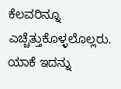ಕೆಲವರಿನ್ನೂ ಎಚ್ಚೆತ್ತುಕೊಳ್ಳಲೊಲ್ಲರು. ಯಾಕೆ ಇದನ್ನು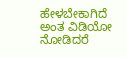ಹೇಳಬೇಕಾಗಿದೆ ಅಂತ ವಿಡಿಯೋ ನೋಡಿದರೆ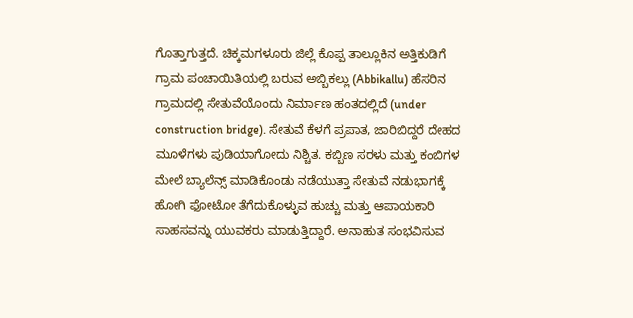ಗೊತ್ತಾಗುತ್ತದೆ. ಚಿಕ್ಕಮಗಳೂರು ಜಿಲ್ಲೆ ಕೊಪ್ಪ ತಾಲ್ಲೂಕಿನ ಅತ್ತಿಕುಡಿಗೆ ಗ್ರಾಮ ಪಂಚಾಯಿತಿಯಲ್ಲಿ ಬರುವ ಅಬ್ಬಿಕಲ್ಲು (Abbikallu) ಹೆಸರಿನ ಗ್ರಾಮದಲ್ಲಿ ಸೇತುವೆಯೊಂದು ನಿರ್ಮಾಣ ಹಂತದಲ್ಲಿದೆ (under construction bridge). ಸೇತುವೆ ಕೆಳಗೆ ಪ್ರಪಾತ, ಜಾರಿಬಿದ್ದರೆ ದೇಹದ ಮೂಳೆಗಳು ಪುಡಿಯಾಗೋದು ನಿಶ್ಚಿತ. ಕಬ್ಬಿಣ ಸರಳು ಮತ್ತು ಕಂಬಿಗಳ ಮೇಲೆ ಬ್ಯಾಲೆನ್ಸ್ ಮಾಡಿಕೊಂಡು ನಡೆಯುತ್ತಾ ಸೇತುವೆ ನಡುಭಾಗಕ್ಕೆ ಹೋಗಿ ಫೋಟೋ ತೆಗೆದುಕೊಳ್ಳುವ ಹುಚ್ಚು ಮತ್ತು ಆಪಾಯಕಾರಿ ಸಾಹಸವನ್ನು ಯುವಕರು ಮಾಡುತ್ತಿದ್ದಾರೆ. ಅನಾಹುತ ಸಂಭವಿಸುವ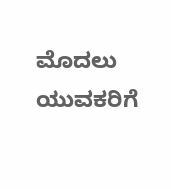ಮೊದಲು ಯುವಕರಿಗೆ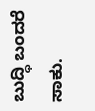ಬುದ್ಧಿ ಬಂದರೆ ಸಾಕು.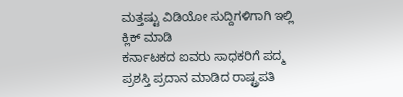ಮತ್ತಷ್ಟು ವಿಡಿಯೋ ಸುದ್ದಿಗಳಿಗಾಗಿ ಇಲ್ಲಿ ಕ್ಲಿಕ್ ಮಾಡಿ
ಕರ್ನಾಟಕದ ಐವರು ಸಾಧಕರಿಗೆ ಪದ್ಮ ಪ್ರಶಸ್ತಿ ಪ್ರದಾನ ಮಾಡಿದ ರಾಷ್ಟ್ರಪತಿ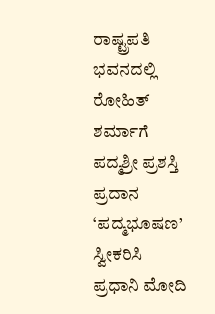ರಾಷ್ಟ್ರಪತಿ ಭವನದಲ್ಲಿ ರೋಹಿತ್ ಶರ್ಮಾಗೆ ಪದ್ಮಶ್ರೀ ಪ್ರಶಸ್ತಿ ಪ್ರದಾನ
‘ಪದ್ಮಭೂಷಣ’ ಸ್ವೀಕರಿಸಿ ಪ್ರಧಾನಿ ಮೋದಿ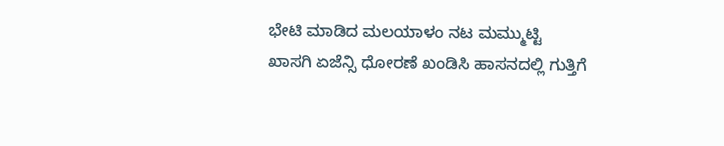ಭೇಟಿ ಮಾಡಿದ ಮಲಯಾಳಂ ನಟ ಮಮ್ಮುಟ್ಟಿ
ಖಾಸಗಿ ಏಜೆನ್ಸಿ ಧೋರಣೆ ಖಂಡಿಸಿ ಹಾಸನದಲ್ಲಿ ಗುತ್ತಿಗೆ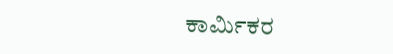ಕಾರ್ಮಿಕರ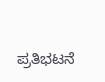ಪ್ರತಿಭಟನೆ